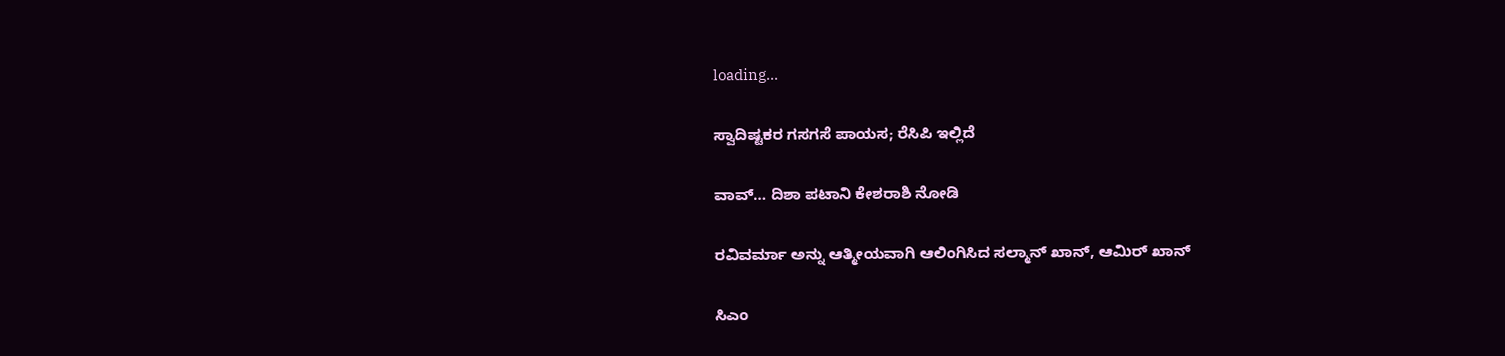loading...

ಸ್ವಾದಿಷ್ಟಕರ ಗಸಗಸೆ ಪಾಯಸ; ರೆಸಿಪಿ ಇಲ್ಲಿದೆ

ವಾವ್… ದಿಶಾ ಪಟಾನಿ ಕೇಶರಾಶಿ ನೋಡಿ

ರವಿವರ್ಮಾ ಅನ್ನು ಆತ್ಮೀಯವಾಗಿ ಆಲಿಂಗಿಸಿದ ಸಲ್ಮಾನ್ ಖಾನ್, ಆಮಿರ್ ಖಾನ್

ಸಿಎಂ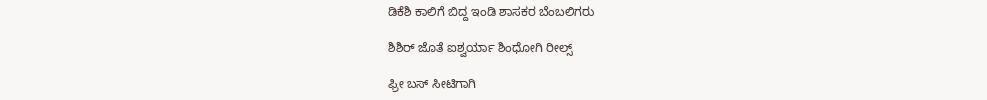ಡಿಕೆಶಿ ಕಾಲಿಗೆ ಬಿದ್ದ ಇಂಡಿ ಶಾಸಕರ ಬೆಂಬಲಿಗರು

ಶಿಶಿರ್ ಜೊತೆ ಐಶ್ವರ್ಯಾ ಶಿಂಧೋಗಿ ರೀಲ್ಸ್

ಫ್ರೀ ಬಸ್ ಸೀಟಿಗಾಗಿ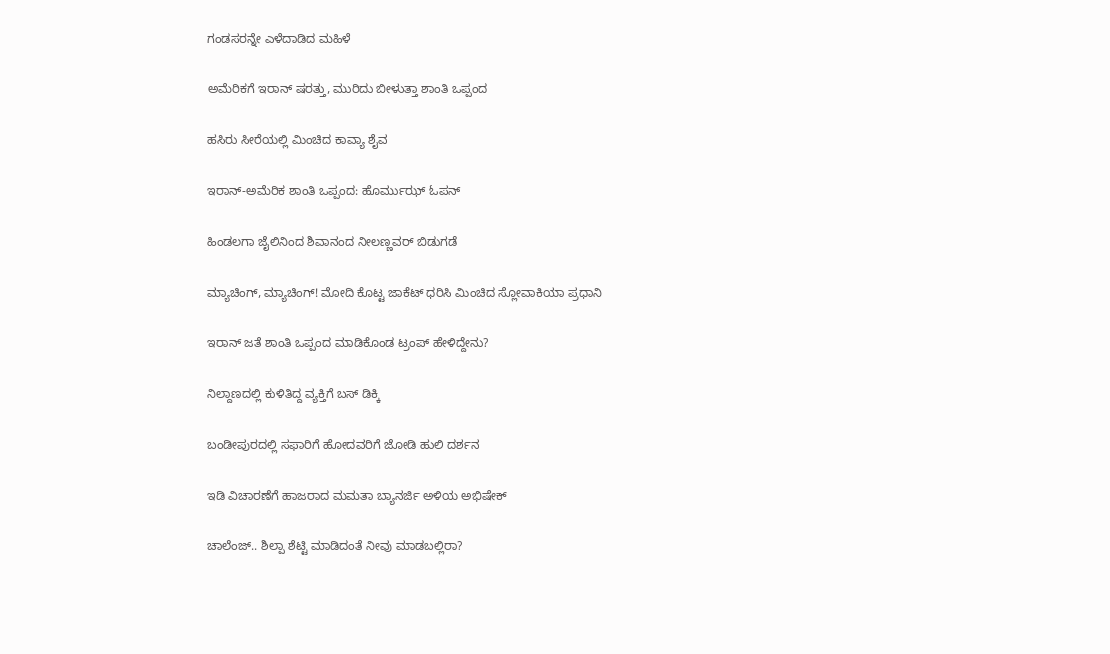ಗಂಡಸರನ್ನೇ ಎಳೆದಾಡಿದ ಮಹಿಳೆ

ಅಮೆರಿಕಗೆ ಇರಾನ್ ಷರತ್ತು, ಮುರಿದು ಬೀಳುತ್ತಾ ಶಾಂತಿ ಒಪ್ಪಂದ

ಹಸಿರು ಸೀರೆಯಲ್ಲಿ ಮಿಂಚಿದ ಕಾವ್ಯಾ ಶೈವ

ಇರಾನ್-ಅಮೆರಿಕ ಶಾಂತಿ ಒಪ್ಪಂದ: ಹೊರ್ಮುಝ್ ಓಪನ್

ಹಿಂಡಲಗಾ ಜೈಲಿನಿಂದ ಶಿವಾನಂದ ನೀಲಣ್ಣವರ್ ಬಿಡುಗಡೆ

ಮ್ಯಾಚಿಂಗ್, ಮ್ಯಾಚಿಂಗ್! ಮೋದಿ ಕೊಟ್ಟ ಜಾಕೆಟ್ ಧರಿಸಿ ಮಿಂಚಿದ ಸ್ಲೋವಾಕಿಯಾ ಪ್ರಧಾನಿ

ಇರಾನ್ ಜತೆ ಶಾಂತಿ ಒಪ್ಪಂದ ಮಾಡಿಕೊಂಡ ಟ್ರಂಪ್ ಹೇಳಿದ್ದೇನು?

ನಿಲ್ದಾಣದಲ್ಲಿ ಕುಳಿತಿದ್ದ ವ್ಯಕ್ತಿಗೆ ಬಸ್ ಡಿಕ್ಕಿ

ಬಂಡೀಪುರದಲ್ಲಿ ಸಫಾರಿಗೆ ಹೋದವರಿಗೆ ಜೋಡಿ ಹುಲಿ ದರ್ಶನ

ಇಡಿ ವಿಚಾರಣೆಗೆ ಹಾಜರಾದ ಮಮತಾ ಬ್ಯಾನರ್ಜಿ ಅಳಿಯ ಅಭಿಷೇಕ್

ಚಾಲೆಂಜ್.. ಶಿಲ್ಪಾ ಶೆಟ್ಟಿ ಮಾಡಿದಂತೆ ನೀವು ಮಾಡಬಲ್ಲಿರಾ?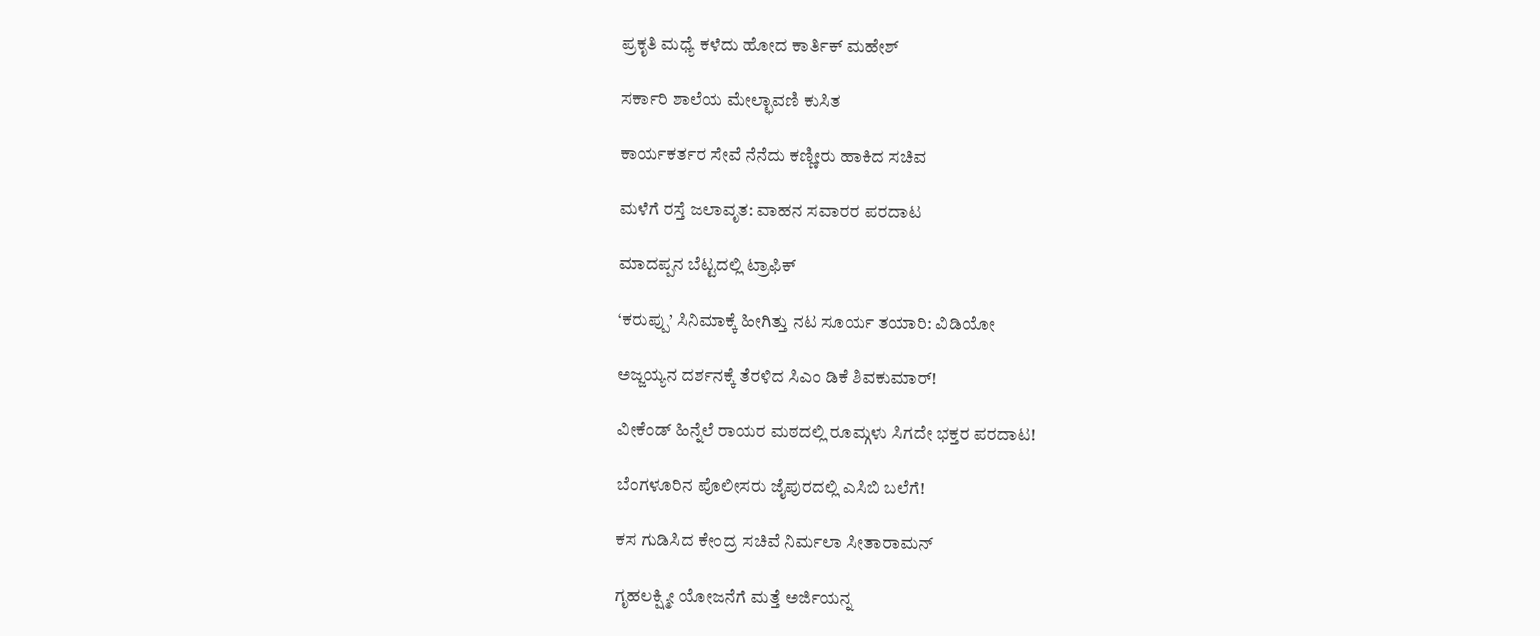ಪ್ರಕೃತಿ ಮಧ್ಯೆ ಕಳೆದು ಹೋದ ಕಾರ್ತಿಕ್ ಮಹೇಶ್

ಸರ್ಕಾರಿ ಶಾಲೆಯ ಮೇಲ್ಛಾವಣಿ ಕುಸಿತ

ಕಾರ್ಯಕರ್ತರ ಸೇವೆ ನೆನೆದು ಕಣ್ಣೀರು ಹಾಕಿದ ಸಚಿವ

ಮಳೆಗೆ ರಸ್ತೆ ಜಲಾವೃತ: ವಾಹನ ಸವಾರರ ಪರದಾಟ

ಮಾದಪ್ಪನ ಬೆಟ್ಟದಲ್ಲಿ ಟ್ರಾಫಿಕ್

‘ಕರುಪ್ಪು’ ಸಿನಿಮಾಕ್ಕೆ ಹೀಗಿತ್ತು ನಟ ಸೂರ್ಯ ತಯಾರಿ: ವಿಡಿಯೋ

ಅಜ್ಜಯ್ಯನ ದರ್ಶನಕ್ಕೆ ತೆರಳಿದ ಸಿಎಂ ಡಿಕೆ ಶಿವಕುಮಾರ್!

ವೀಕೆಂಡ್ ಹಿನ್ನೆಲೆ ರಾಯರ ಮಠದಲ್ಲಿ ರೂಮ್ಗಳು ಸಿಗದೇ ಭಕ್ತರ ಪರದಾಟ!

ಬೆಂಗಳೂರಿನ ಪೊಲೀಸರು ಜೈಪುರದಲ್ಲಿ ಎಸಿಬಿ ಬಲೆಗೆ!

ಕಸ ಗುಡಿಸಿದ ಕೇಂದ್ರ ಸಚಿವೆ ನಿರ್ಮಲಾ ಸೀತಾರಾಮನ್

ಗೃಹಲಕ್ಷ್ಮೀ ಯೋಜನೆಗೆ ಮತ್ತೆ ಅರ್ಜಿಯನ್ನ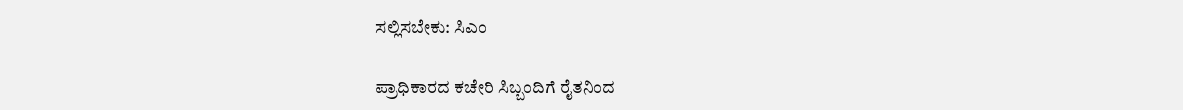ಸಲ್ಲಿಸಬೇಕು: ಸಿಎಂ

ಪ್ರಾಧಿಕಾರದ ಕಚೇರಿ ಸಿಬ್ಬಂದಿಗೆ ರೈತನಿಂದ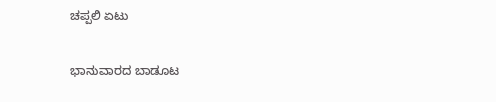ಚಪ್ಪಲಿ ಏಟು

ಭಾನುವಾರದ ಬಾಡೂಟ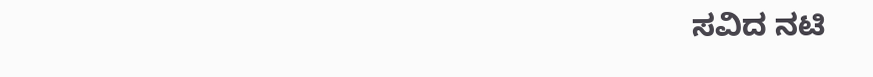ಸವಿದ ನಟಿ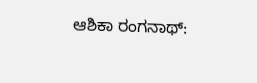ಆಶಿಕಾ ರಂಗನಾಥ್: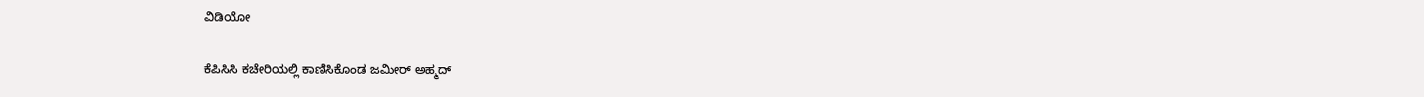ವಿಡಿಯೋ

ಕೆಪಿಸಿಸಿ ಕಚೇರಿಯಲ್ಲಿ ಕಾಣಿಸಿಕೊಂಡ ಜಮೀರ್ ಅಹ್ಮದ್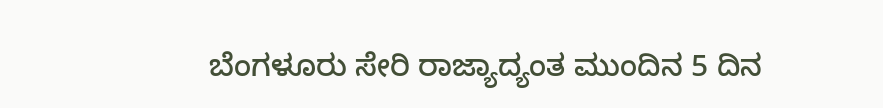ಬೆಂಗಳೂರು ಸೇರಿ ರಾಜ್ಯಾದ್ಯಂತ ಮುಂದಿನ 5 ದಿನ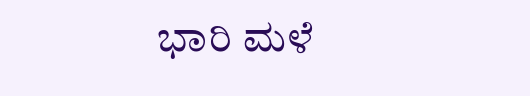ಭಾರಿ ಮಳೆ